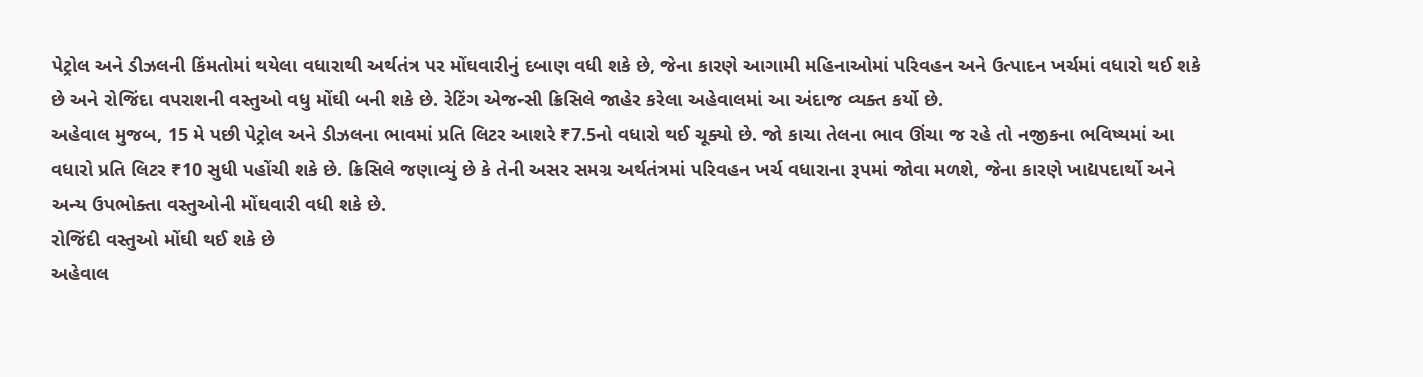પેટ્રોલ અને ડીઝલની કિંમતોમાં થયેલા વધારાથી અર્થતંત્ર પર મોંઘવારીનું દબાણ વધી શકે છે, જેના કારણે આગામી મહિનાઓમાં પરિવહન અને ઉત્પાદન ખર્ચમાં વધારો થઈ શકે છે અને રોજિંદા વપરાશની વસ્તુઓ વધુ મોંઘી બની શકે છે. રેટિંગ એજન્સી ક્રિસિલે જાહેર કરેલા અહેવાલમાં આ અંદાજ વ્યક્ત કર્યો છે.
અહેવાલ મુજબ, 15 મે પછી પેટ્રોલ અને ડીઝલના ભાવમાં પ્રતિ લિટર આશરે ₹7.5નો વધારો થઈ ચૂક્યો છે. જો કાચા તેલના ભાવ ઊંચા જ રહે તો નજીકના ભવિષ્યમાં આ વધારો પ્રતિ લિટર ₹10 સુધી પહોંચી શકે છે. ક્રિસિલે જણાવ્યું છે કે તેની અસર સમગ્ર અર્થતંત્રમાં પરિવહન ખર્ચ વધારાના રૂપમાં જોવા મળશે, જેના કારણે ખાદ્યપદાર્થો અને અન્ય ઉપભોક્તા વસ્તુઓની મોંઘવારી વધી શકે છે.
રોજિંદી વસ્તુઓ મોંઘી થઈ શકે છે
અહેવાલ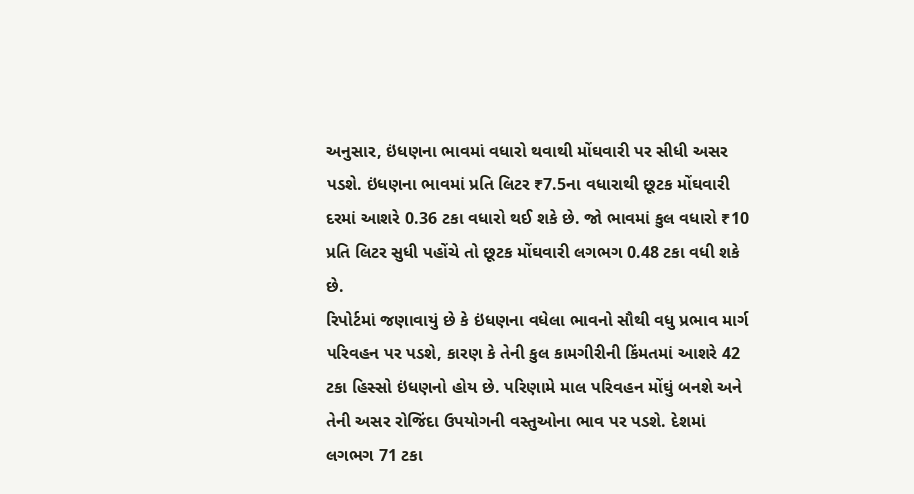અનુસાર, ઇંધણના ભાવમાં વધારો થવાથી મોંઘવારી પર સીધી અસર પડશે. ઇંધણના ભાવમાં પ્રતિ લિટર ₹7.5ના વધારાથી છૂટક મોંઘવારી દરમાં આશરે 0.36 ટકા વધારો થઈ શકે છે. જો ભાવમાં કુલ વધારો ₹10 પ્રતિ લિટર સુધી પહોંચે તો છૂટક મોંઘવારી લગભગ 0.48 ટકા વધી શકે છે.
રિપોર્ટમાં જણાવાયું છે કે ઇંધણના વધેલા ભાવનો સૌથી વધુ પ્રભાવ માર્ગ પરિવહન પર પડશે, કારણ કે તેની કુલ કામગીરીની કિંમતમાં આશરે 42 ટકા હિસ્સો ઇંધણનો હોય છે. પરિણામે માલ પરિવહન મોંઘું બનશે અને તેની અસર રોજિંદા ઉપયોગની વસ્તુઓના ભાવ પર પડશે. દેશમાં લગભગ 71 ટકા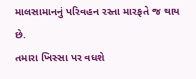માલસામાનનું પરિવહન રસ્તા મારફતે જ થાય છે.
તમારા ખિસ્સા પર વધશે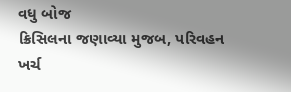વધુ બોજ
ક્રિસિલના જણાવ્યા મુજબ, પરિવહન ખર્ચ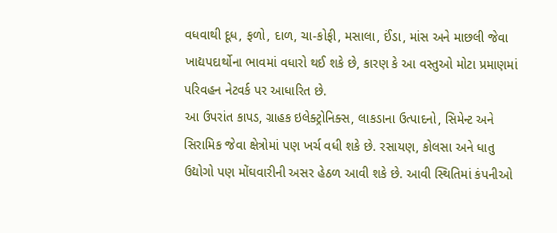વધવાથી દૂધ, ફળો, દાળ, ચા-કોફી, મસાલા, ઈંડા, માંસ અને માછલી જેવા ખાદ્યપદાર્થોના ભાવમાં વધારો થઈ શકે છે, કારણ કે આ વસ્તુઓ મોટા પ્રમાણમાં પરિવહન નેટવર્ક પર આધારિત છે.
આ ઉપરાંત કાપડ, ગ્રાહક ઇલેક્ટ્રોનિક્સ, લાકડાના ઉત્પાદનો, સિમેન્ટ અને સિરામિક જેવા ક્ષેત્રોમાં પણ ખર્ચ વધી શકે છે. રસાયણ, કોલસા અને ધાતુ ઉદ્યોગો પણ મોંઘવારીની અસર હેઠળ આવી શકે છે. આવી સ્થિતિમાં કંપનીઓ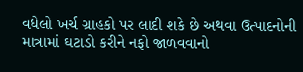વધેલો ખર્ચ ગ્રાહકો પર લાદી શકે છે અથવા ઉત્પાદનોની માત્રામાં ઘટાડો કરીને નફો જાળવવાનો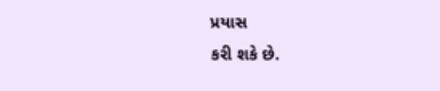પ્રયાસ
કરી શકે છે.